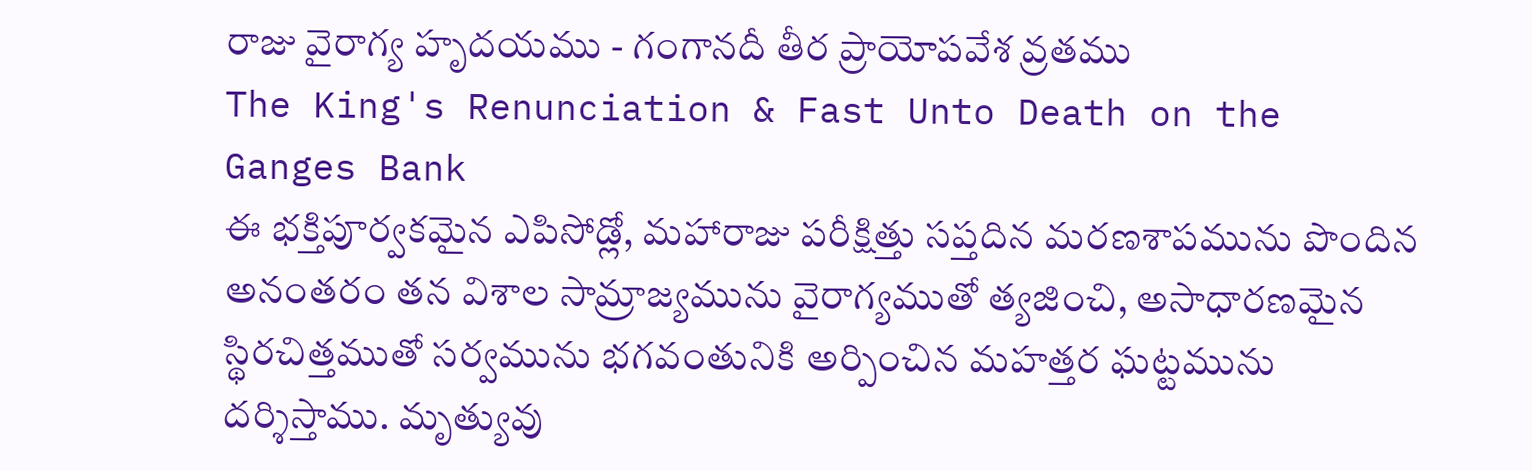రాజు వైరాగ్య హృదయము - గంగానదీ తీర ప్రాయోపవేశ వ్రతము
The King's Renunciation & Fast Unto Death on the Ganges Bank
ఈ భక్తిపూర్వకమైన ఎపిసోడ్లో, మహారాజు పరీక్షిత్తు సప్తదిన మరణశాపమును పొందిన అనంతరం తన విశాల సామ్రాజ్యమును వైరాగ్యముతో త్యజించి, అసాధారణమైన స్థిరచిత్తముతో సర్వమును భగవంతునికి అర్పించిన మహత్తర ఘట్టమును దర్శిస్తాము. మృత్యువు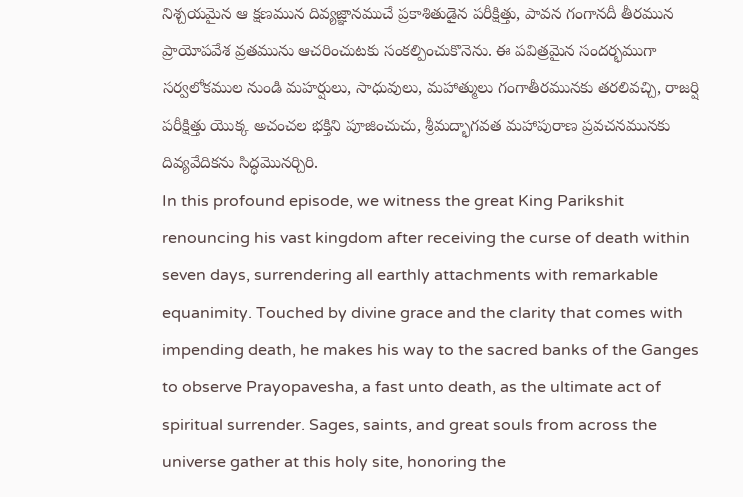నిశ్చయమైన ఆ క్షణమున దివ్యజ్ఞానముచే ప్రకాశితుడైన పరీక్షిత్తు, పావన గంగానదీ తీరమున ప్రాయోపవేశ వ్రతమును ఆచరించుటకు సంకల్పించుకొనెను. ఈ పవిత్రమైన సందర్భముగా సర్వలోకముల నుండి మహర్షులు, సాధువులు, మహాత్ములు గంగాతీరమునకు తరలివచ్చి, రాజర్షి పరీక్షిత్తు యొక్క అచంచల భక్తిని పూజించుచు, శ్రీమద్భాగవత మహాపురాణ ప్రవచనమునకు దివ్యవేదికను సిద్ధమొనర్చిరి.
In this profound episode, we witness the great King Parikshit renouncing his vast kingdom after receiving the curse of death within seven days, surrendering all earthly attachments with remarkable equanimity. Touched by divine grace and the clarity that comes with impending death, he makes his way to the sacred banks of the Ganges to observe Prayopavesha, a fast unto death, as the ultimate act of spiritual surrender. Sages, saints, and great souls from across the universe gather at this holy site, honoring the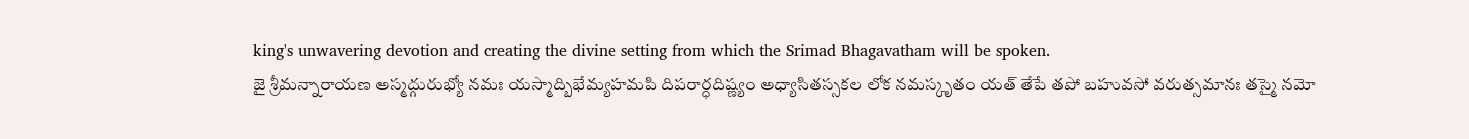king's unwavering devotion and creating the divine setting from which the Srimad Bhagavatham will be spoken.
జై శ్రీమన్నారాయణ అస్మద్గురుభ్యో నమః యస్మాద్బిభేమ్యహమపి దిపరార్ధదిష్ణ్యం అధ్యాసితస్సకల లోక నమస్కృతం యత్ తేపే తపో బహువసో వరుత్సమానః తస్మై నమో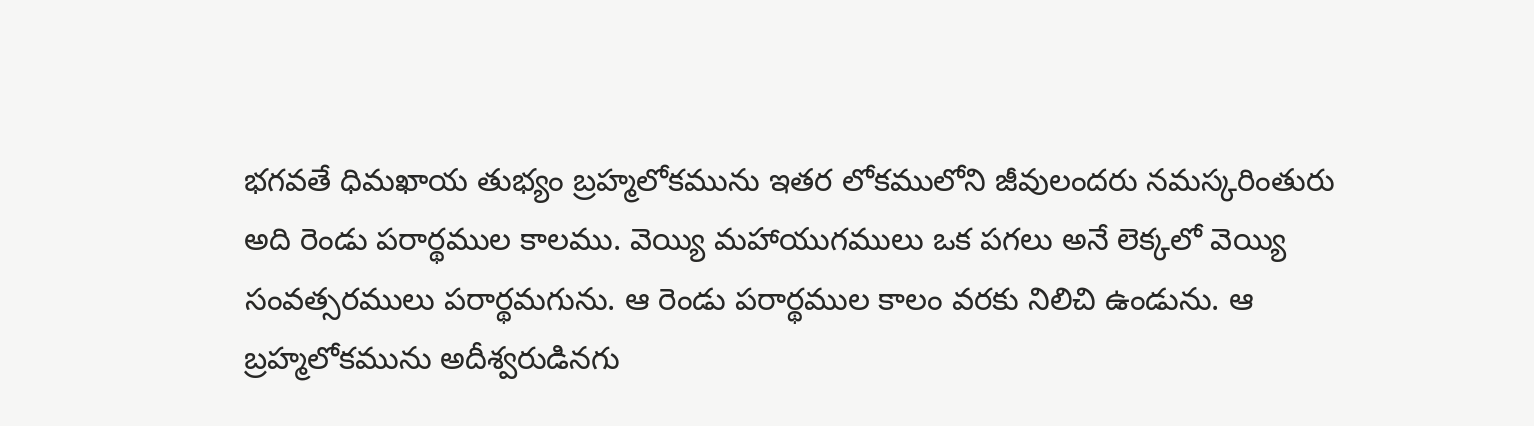భగవతే ధిమఖాయ తుభ్యం బ్రహ్మలోకమును ఇతర లోకములోని జీవులందరు నమస్కరింతురు అది రెండు పరార్థముల కాలము. వెయ్యి మహాయుగములు ఒక పగలు అనే లెక్కలో వెయ్యి సంవత్సరములు పరార్థమగును. ఆ రెండు పరార్థముల కాలం వరకు నిలిచి ఉండును. ఆ బ్రహ్మలోకమును అదీశ్వరుడినగు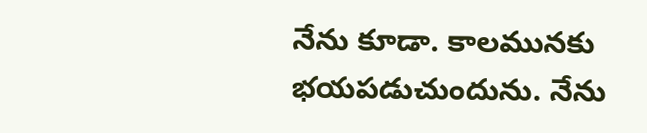నేను కూడా. కాలమునకు భయపడుచుందును. నేను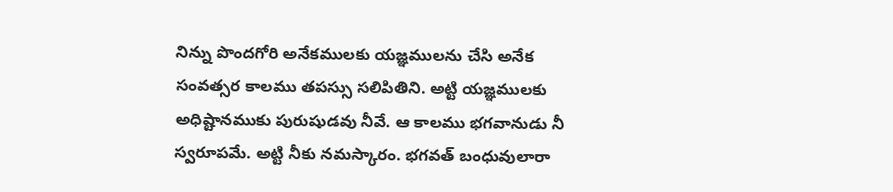నిన్ను పొందగోరి అనేకములకు యజ్ఞములను చేసి అనేక సంవత్సర కాలము తపస్సు సలిపితిని. అట్టి యజ్ఞములకు అధిష్టానముకు పురుషుడవు నీవే. ఆ కాలము భగవానుడు నీ స్వరూపమే. అట్టి నీకు నమస్కారం. భగవత్ బంధువులారా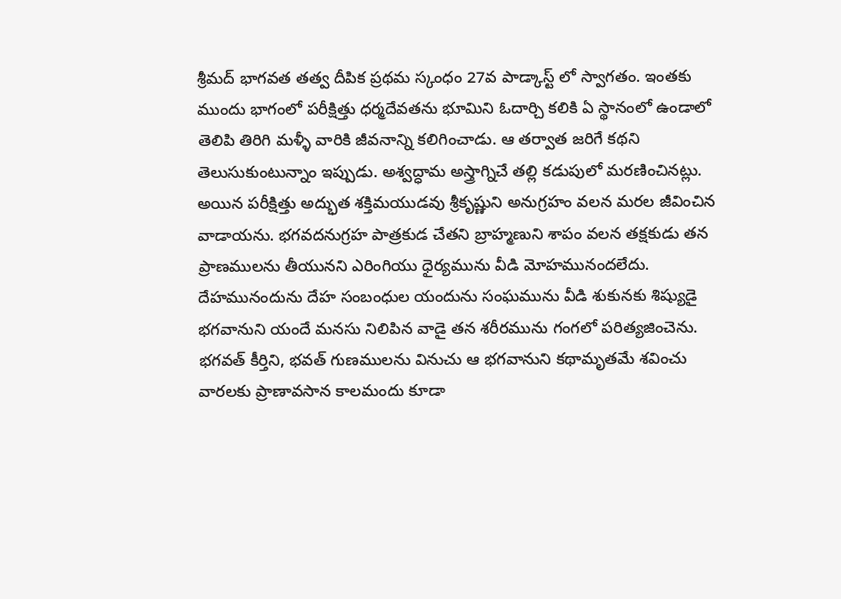శ్రీమద్ భాగవత తత్వ దీపిక ప్రథమ స్కంధం 27వ పాడ్కాస్ట్ లో స్వాగతం. ఇంతకు ముందు భాగంలో పరీక్షిత్తు ధర్మదేవతను భూమిని ఓదార్చి కలికి ఏ స్థానంలో ఉండాలో తెలిపి తిరిగి మళ్ళీ వారికి జీవనాన్ని కలిగించాడు. ఆ తర్వాత జరిగే కథని తెలుసుకుంటున్నాం ఇప్పుడు. అశ్వద్ధామ అస్త్రాగ్నిచే తల్లి కడుపులో మరణించినట్లు. అయిన పరీక్షిత్తు అద్భుత శక్తిమయుడవు శ్రీకృష్ణుని అనుగ్రహం వలన మరల జీవించిన వాడాయను. భగవదనుగ్రహ పాత్రకుడ చేతని బ్రాహ్మణుని శాపం వలన తక్షకుడు తన ప్రాణములను తీయునని ఎరింగియు ధైర్యమును వీడి మోహమునందలేదు. దేహమునందును దేహ సంబంధుల యందును సంఘమును వీడి శుకునకు శిష్యుడై భగవానుని యందే మనసు నిలిపిన వాడై తన శరీరమును గంగలో పరిత్యజించెను. భగవత్ కీర్తిని, భవత్ గుణములను వినుచు ఆ భగవానుని కథామృతమే శవించు వారలకు ప్రాణావసాన కాలమందు కూడా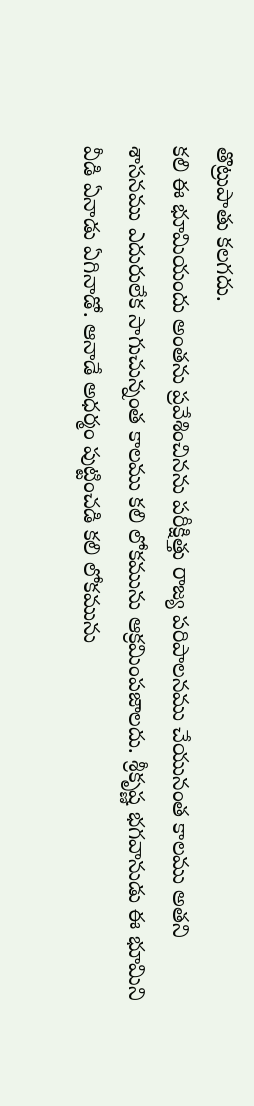తొట్రుపాతు కలగదు.
కలి ఈ భూమియందు అంతను ప్రవేశించినను పరీక్షిత్తు రాజ్య పరిపాలనము చేయునంత కాలము అతని శాసనము ఎదురులేక సాగుచున్నంత కాలము కలి లోకమును ఆక్రమింపజాలదు. శ్రీకృష్ణ భగవానుడు ఈ భూమిని వీడి ఏనాడు ఏగినాడో. ఆనాడే అధర్మం పుట్టించడి కలి లోకమును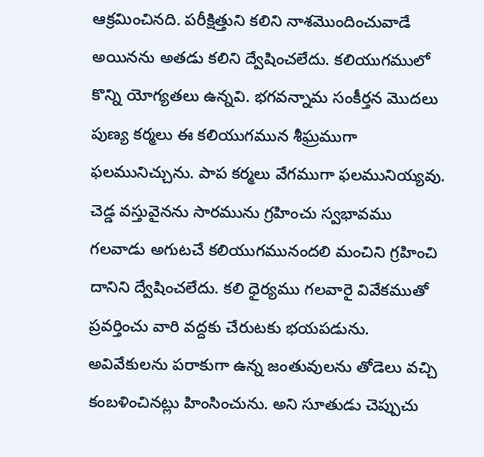ఆక్రమించినది. పరీక్షిత్తుని కలిని నాశమొందించువాడే అయినను అతడు కలిని ద్వేషించలేదు. కలియుగములో కొన్ని యోగ్యతలు ఉన్నవి. భగవన్నామ సంకీర్తన మొదలు పుణ్య కర్మలు ఈ కలియుగమున శీఘ్రముగా ఫలమునిచ్చును. పాప కర్మలు వేగముగా ఫలమునియ్యవు. చెడ్డ వస్తువైనను సారమును గ్రహించు స్వభావము గలవాడు అగుటచే కలియుగమునందలి మంచిని గ్రహించి దానిని ద్వేషించలేదు. కలి ధైర్యము గలవారై వివేకముతో ప్రవర్తించు వారి వద్దకు చేరుటకు భయపడును. అవివేకులను పరాకుగా ఉన్న జంతువులను తోడెలు వచ్చి కంబళించినట్లు హింసించును. అని సూతుడు చెప్పుచు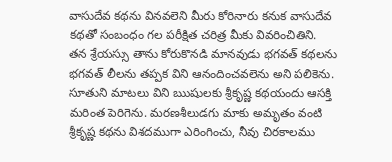వాసుదేవ కథను వినవలెని మీరు కోరినారు కనుక వాసుదేవ కథతో సంబంధం గల పరీక్షిత చరిత్ర మీకు వివరించితిని. తన శ్రేయస్సు తాను కోరుకొనడి మానవుడు భగవత్ కథలను భగవత్ లీలను తప్పక విని ఆనందించవలెను అని పలికెను. సూతుని మాటలు విని ఋషులకు శ్రీకృష్ణ కథయందు ఆసక్తి మరింత పెరిగెను. మరణశీలుడగు మాకు అమృతం వంటి శ్రీకృష్ణ కథను విశదముగా ఎరింగించు, నీవు చిరకాలము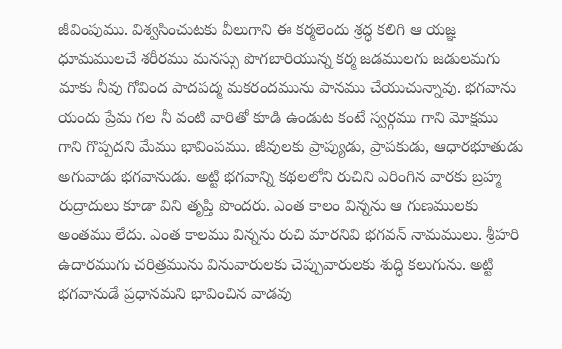జీవింపుము. విశ్వసించుటకు వీలుగాని ఈ కర్మలెందు శ్రద్ధ కలిగి ఆ యజ్ఞ ధూమములచే శరీరము మనస్సు పొగబారియున్న కర్మ జడములగు జడులమగు మాకు నీవు గోవింద పాదపద్మ మకరందమును పానము చేయుచున్నావు. భగవాను యందు ప్రేమ గల నీ వంటి వారితో కూడి ఉండుట కంటే స్వర్గము గాని మోక్షము గాని గొప్పదని మేము భావింపము. జీవులకు ప్రాప్యుడు, ప్రాపకుడు, ఆధారభూతుడు అగువాడు భగవానుడు. అట్టి భగవాన్ని కథలలోని రుచిని ఎరింగిన వారకు బ్రహ్మ రుద్రాదులు కూడా విని తృప్తి పొందరు. ఎంత కాలం విన్నను ఆ గుణములకు అంతము లేదు. ఎంత కాలము విన్నను రుచి మారనివి భగవన్ నామములు. శ్రీహరి ఉదారముగు చరిత్రమును వినువారులకు చెప్పువారులకు శుద్ధి కలుగును. అట్టి భగవానుడే ప్రధానమని భావించిన వాడవు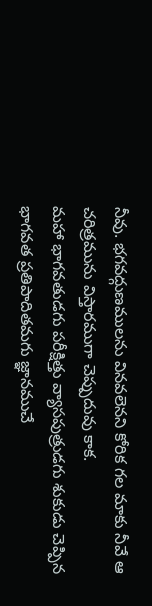నీవు. భగవద్గుణములను వినవలెనని కోరిక గల మాకు నీవే ఆ చరిత్రమును విస్తారముగా చెప్పుదువు కాక.
మహా భాగవతుడగు పరీక్షిత్తు వ్యాసపుత్రుడగు శుకుడు చెప్పిన భాగవత ప్రతిపాదితమగు జ్ఞానముచే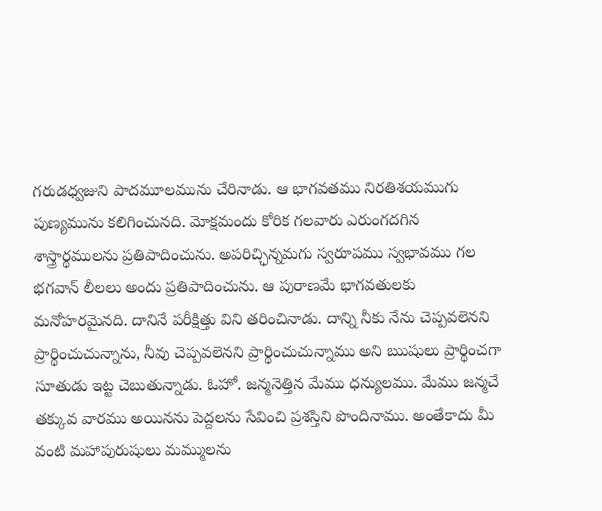గరుడధ్వజుని పాదమూలమును చేరినాడు. ఆ భాగవతము నిరతిశయముగు పుణ్యమును కలిగించునది. మోక్షమందు కోరిక గలవారు ఎరుంగదగిన శాస్త్రార్థములను ప్రతిపాదించును. అపరిచ్ఛిన్నమగు స్వరూపము స్వభావము గల భగవాన్ లీలలు అందు ప్రతిపాదించును. ఆ పురాణమే భాగవతులకు మనోహరమైనది. దానినే పరీక్షిత్తు విని తరించినాడు. దాన్ని నీకు నేను చెప్పవలెనని ప్రార్థించుచున్నాను, నీవు చెప్పవలెనని ప్రార్థించుచున్నాము అని ఋషులు ప్రార్థించగా సూతుడు ఇట్ట చెబుతున్నాడు. ఓహో. జన్మనెత్తిన మేము ధన్యులము. మేము జన్మచే తక్కువ వారము అయినను పెద్దలను సేవించి ప్రశస్తిని పొందినాము. అంతేకాదు మీ వంటి మహాపురుషులు మమ్ములను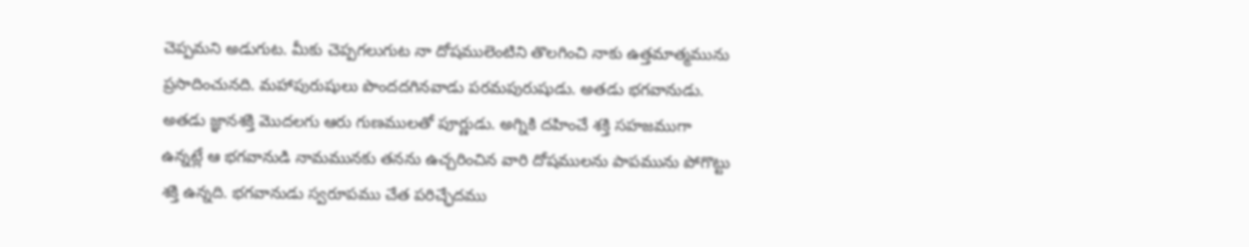చెప్పమని అడుగుట. మీకు చెప్పగలుగుట నా దోషములెంటిని తొలగించి నాకు ఉత్తమాత్మమును ప్రసాదించునది. మహాపురుషులు పొందదగినవాడు పరమపురుషుడు. అతడు భగవానుడు. అతడు జ్ఞానశక్తి మొదలగు ఆరు గుణములతో పూర్ణుడు. అగ్నికి దహించే శక్తి సహజముగా ఉన్నట్లే ఆ భగవానుడి నామమునకు తనను ఉచ్చరించిన వారి దోషములను పాపమును పోగొట్టు శక్తి ఉన్నది. భగవానుడు స్వరూపము చేత పరిచ్ఛేదము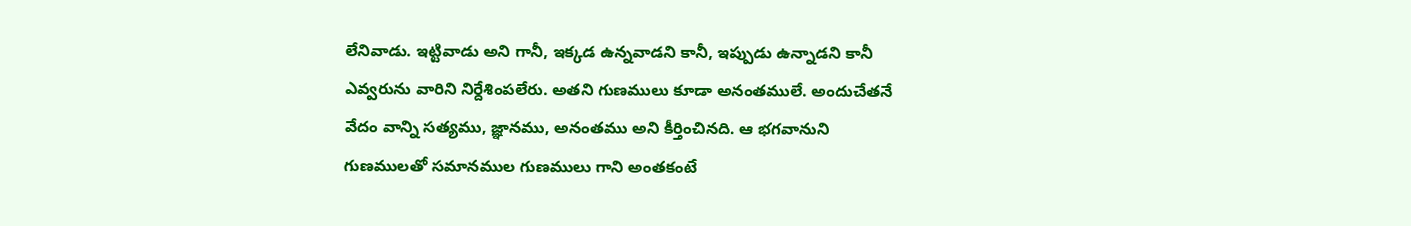లేనివాడు. ఇట్టివాడు అని గానీ, ఇక్కడ ఉన్నవాడని కానీ, ఇప్పుడు ఉన్నాడని కానీ ఎవ్వరును వారిని నిర్దేశింపలేరు. అతని గుణములు కూడా అనంతములే. అందుచేతనే వేదం వాన్ని సత్యము, జ్ఞానము, అనంతము అని కీర్తించినది. ఆ భగవానుని గుణములతో సమానముల గుణములు గాని అంతకంటే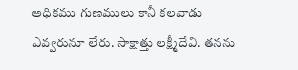అధికము గుణములు కానీ కలవాడు ఎవ్వరునూ లేరు. సాక్షాత్తు లక్ష్మీదేవి. తనను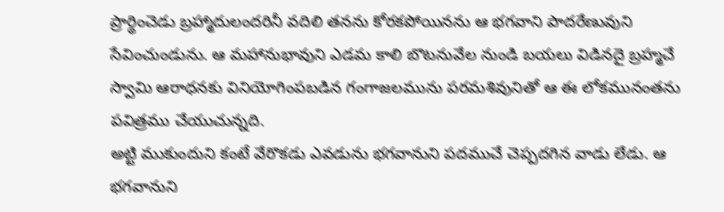ప్రార్థించెడు బ్రహ్మాదులందరినీ వదిలి తనను కోరకపోయినను ఆ భగవాని పాదరేణువుని సేవించుండును. ఆ మహానుభావుని ఎడమ కాలి బొటనువేల నుండి బయలు విడినదై బ్రహ్మచే స్వామి ఆరాధనకు వినియోగింపబడిన గంగాజలమును పరమశివునితో ఆ ఈ లోకమునంతను పవిత్రము చేయుచున్నది.
అట్టి ముకుందుని కంటే వేరొకడు ఎవడును భగవానుని పదముచే చెప్పదగిన వాడు లేడు. ఆ భగవానుని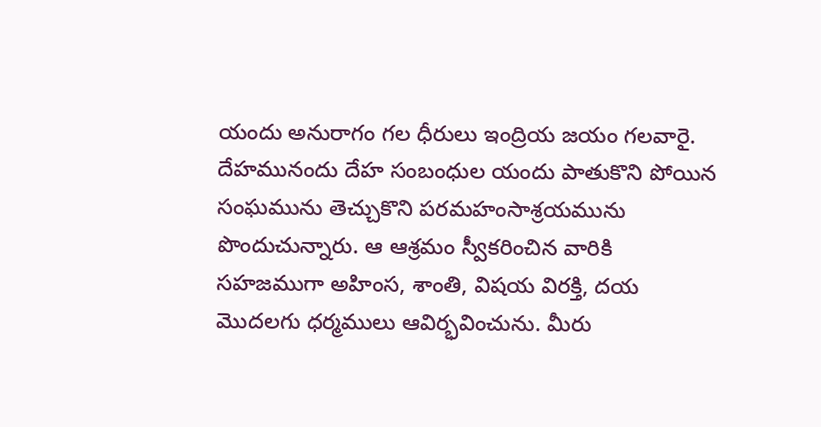యందు అనురాగం గల ధీరులు ఇంద్రియ జయం గలవారై. దేహమునందు దేహ సంబంధుల యందు పాతుకొని పోయిన సంఘమును తెచ్చుకొని పరమహంసాశ్రయమును పొందుచున్నారు. ఆ ఆశ్రమం స్వీకరించిన వారికి సహజముగా అహింస, శాంతి, విషయ విరక్తి, దయ మొదలగు ధర్మములు ఆవిర్భవించును. మీరు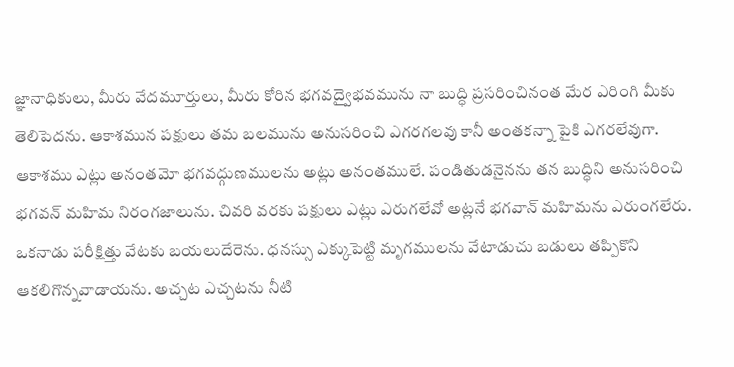జ్ఞానాధికులు, మీరు వేదమూర్తులు, మీరు కోరిన భగవద్వైభవమును నా బుద్ధి ప్రసరించినంత మేర ఎరింగి మీకు తెలిపెదను. ఆకాశమున పక్షులు తమ బలమును అనుసరించి ఎగరగలవు కానీ అంతకన్నా పైకి ఎగరలేవుగా. ఆకాశము ఎట్లు అనంతమో భగవద్గుణములను అట్లు అనంతములే. పండితుడనైనను తన బుద్ధిని అనుసరించి భగవన్ మహిమ నిరంగజాలును. చివరి వరకు పక్షులు ఎట్లు ఎరుగలేవో అట్లనే భగవాన్ మహిమను ఎరుంగలేరు. ఒకనాడు పరీక్షిత్తు వేటకు బయలుదేరెను. ధనస్సు ఎక్కుపెట్టి మృగములను వేటాడుచు బడులు తప్పికొని ఆకలిగొన్నవాడాయను. అచ్చట ఎచ్చటను నీటి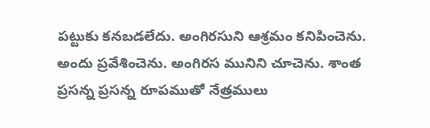పట్టుకు కనబడలేదు. అంగిరసుని ఆశ్రమం కనిపించెను. అందు ప్రవేశించెను. అంగిరస మునిని చూచెను. శాంత ప్రసన్న ప్రసన్న రూపముతో నేత్రములు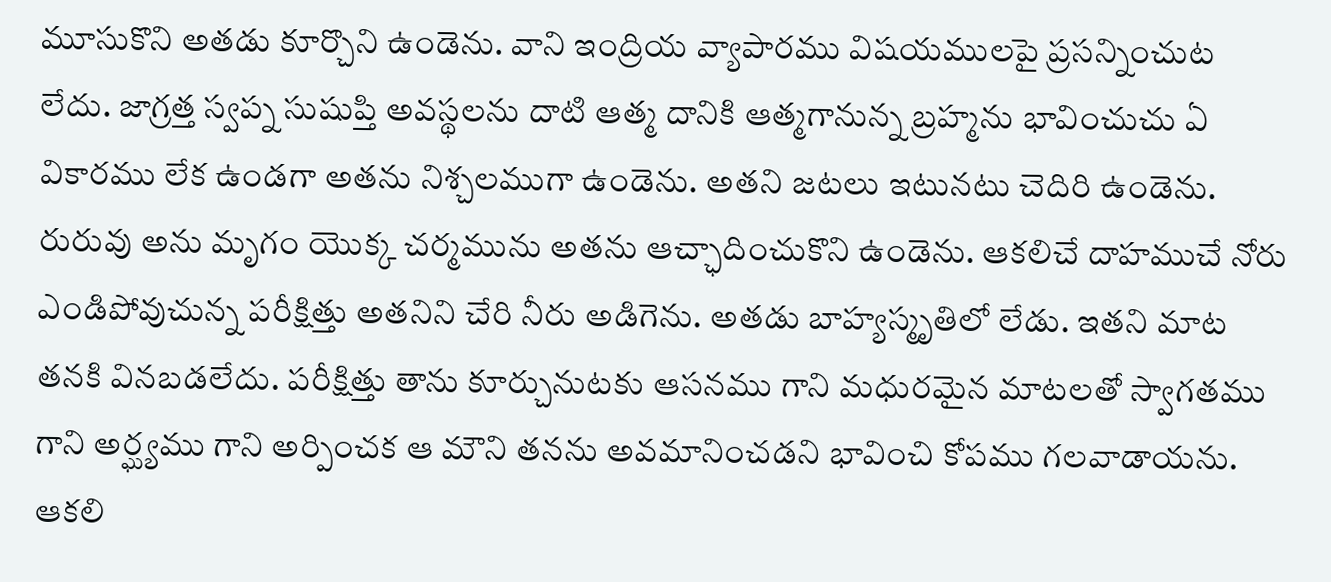మూసుకొని అతడు కూర్చొని ఉండెను. వాని ఇంద్రియ వ్యాపారము విషయములపై ప్రసన్నించుట లేదు. జాగ్రత్త స్వప్న సుషుప్తి అవస్థలను దాటి ఆత్మ దానికి ఆత్మగానున్న బ్రహ్మను భావించుచు ఏ వికారము లేక ఉండగా అతను నిశ్చలముగా ఉండెను. అతని జటలు ఇటునటు చెదిరి ఉండెను. రురువు అను మృగం యొక్క చర్మమును అతను ఆచ్ఛాదించుకొని ఉండెను. ఆకలిచే దాహముచే నోరు ఎండిపోవుచున్న పరీక్షిత్తు అతనిని చేరి నీరు అడిగెను. అతడు బాహ్యస్మృతిలో లేడు. ఇతని మాట తనకి వినబడలేదు. పరీక్షిత్తు తాను కూర్చునుటకు ఆసనము గాని మధురమైన మాటలతో స్వాగతము గాని అర్ఘ్యము గాని అర్పించక ఆ మౌని తనను అవమానించడని భావించి కోపము గలవాడాయను. ఆకలి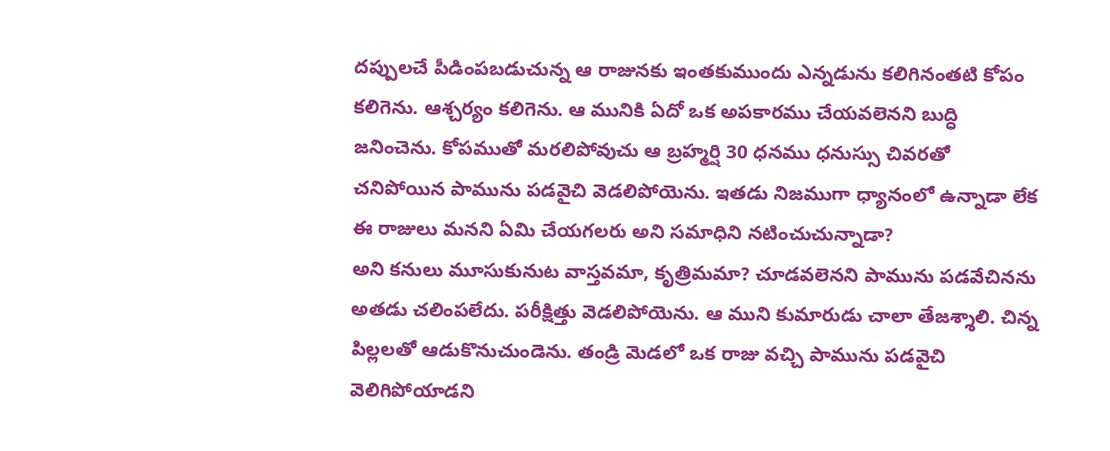దప్పులచే పీడింపబడుచున్న ఆ రాజునకు ఇంతకుముందు ఎన్నడును కలిగినంతటి కోపం కలిగెను. ఆశ్చర్యం కలిగెను. ఆ మునికి ఏదో ఒక అపకారము చేయవలెనని బుద్ధి జనించెను. కోపముతో మరలిపోవుచు ఆ బ్రహ్మర్షి 30 ధనము ధనుస్సు చివరతో చనిపోయిన పామును పడవైచి వెడలిపోయెను. ఇతడు నిజముగా ధ్యానంలో ఉన్నాడా లేక ఈ రాజులు మనని ఏమి చేయగలరు అని సమాధిని నటించుచున్నాడా?
అని కనులు మూసుకునుట వాస్తవమా, కృత్రిమమా? చూడవలెనని పామును పడవేచినను అతడు చలింపలేదు. పరీక్షిత్తు వెడలిపోయెను. ఆ ముని కుమారుడు చాలా తేజశ్శాలి. చిన్న పిల్లలతో ఆడుకొనుచుండెను. తండ్రి మెడలో ఒక రాజు వచ్చి పామును పడవైచి వెలిగిపోయాడని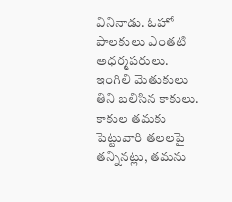వినినాడు. ఓహో పాలకులు ఎంతటి అధర్మపరులు. ఇంగిలి మెతుకులు తిని బలిసిన కాకులు. కాకుల తమకు పెట్టువారి తలలపై తన్నినట్లు, తమను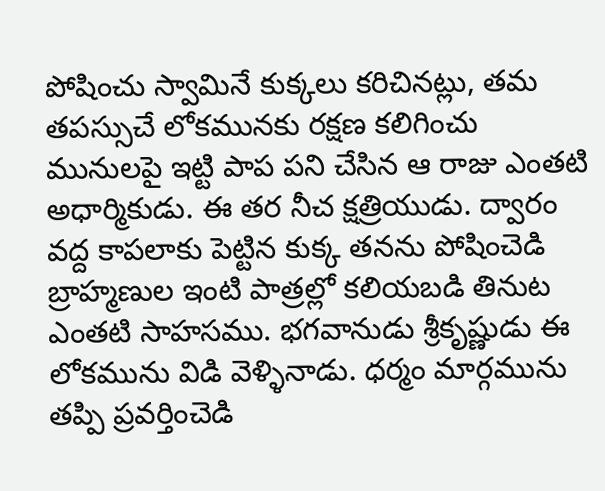పోషించు స్వామినే కుక్కలు కరిచినట్లు, తమ తపస్సుచే లోకమునకు రక్షణ కలిగించు మునులపై ఇట్టి పాప పని చేసిన ఆ రాజు ఎంతటి అధార్మికుడు. ఈ తర నీచ క్షత్రియుడు. ద్వారం వద్ద కాపలాకు పెట్టిన కుక్క తనను పోషించెడి బ్రాహ్మణుల ఇంటి పాత్రల్లో కలియబడి తినుట ఎంతటి సాహసము. భగవానుడు శ్రీకృష్ణుడు ఈ లోకమును విడి వెళ్ళినాడు. ధర్మం మార్గమును తప్పి ప్రవర్తించెడి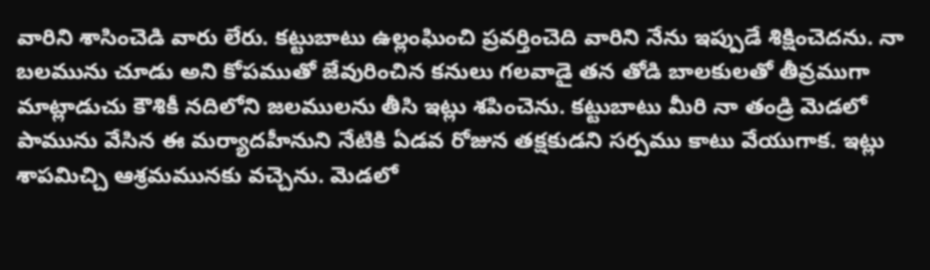వారిని శాసించెడి వారు లేరు. కట్టుబాటు ఉల్లంఘించి ప్రవర్తించెది వారిని నేను ఇప్పుడే శిక్షించెదను. నా బలమును చూడు అని కోపముతో జేవురించిన కనులు గలవాడై తన తోడి బాలకులతో తీవ్రముగా మాట్లాడుచు కౌశికీ నదిలోని జలములను తీసి ఇట్లు శపించెను. కట్టుబాటు మీరి నా తండ్రి మెడలో పామును వేసిన ఈ మర్యాదహీనుని నేటికి ఏడవ రోజున తక్షకుడని సర్పము కాటు వేయుగాక. ఇట్లు శాపమిచ్చి ఆశ్రమమునకు వచ్చెను. మెడలో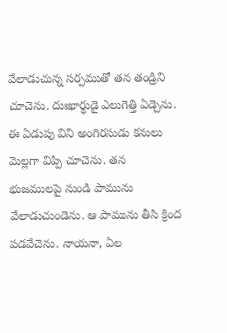వేలాడుచున్న సర్పముతో తన తండ్రిని చూచెను. దుఃఖార్థుడై ఎలుగెత్తి ఏడ్చెను. ఈ ఏడుపు విని అంగిరసుడు కనులు మెల్లగా విప్పి చూచెను. తన భుజములపై నుండి పామును వేలాడుచుండెను. ఆ పామును తీసి క్రింద పడవేచెను. నాయనా, ఏల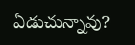ఏడుచున్నావు?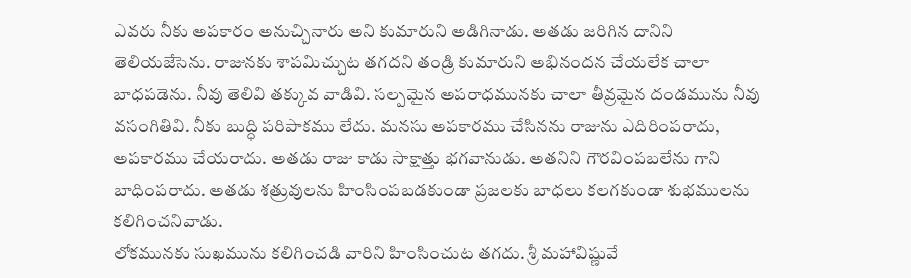ఎవరు నీకు అపకారం అనుచ్చినారు అని కుమారుని అడిగినాడు. అతడు జరిగిన దానిని తెలియజేసెను. రాజునకు శాపమిచ్చుట తగదని తండ్రి కుమారుని అభినందన చేయలేక చాలా బాధపడెను. నీవు తెలివి తక్కువ వాడివి. సల్పమైన అపరాధమునకు చాలా తీవ్రమైన దండమును నీవు వసంగితివి. నీకు బుద్ధి పరిపాకము లేదు. మనసు అపకారము చేసినను రాజును ఎదిరింపరాదు, అపకారము చేయరాదు. అతడు రాజు కాడు సాక్షాత్తు భగవానుడు. అతనిని గౌరవింపబలేను గాని బాధింపరాదు. అతడు శత్రువులను హింసింపబడకుండా ప్రజలకు బాధలు కలగకుండా శుభములను కలిగించనివాడు.
లోకమునకు సుఖమును కలిగించడి వారిని హింసించుట తగదు. శ్రీ మహావిష్ణువే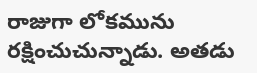రాజుగా లోకమును రక్షించుచున్నాడు. అతడు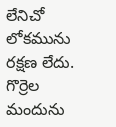లేనిచో లోకమును రక్షణ లేదు. గొర్రెల మందును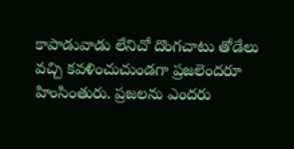కాపాడువాడు లేనిచో దొంగచాటు తోడేలు వచ్చి కవళించుచుండగా ప్రజలెందరూ హింసింతురు. ప్రజలను ఎందరు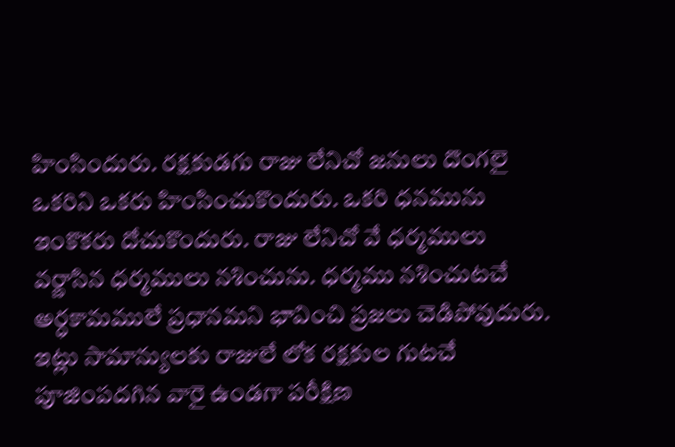హింసిందురు. రక్షకుడగు రాజు లేనిచో జనులు దొంగలై ఒకరిని ఒకరు హింసించుకొందురు. ఒకరి ధనమును ఇంకొకరు దోచుకొందురు. రాజు లేనిచో వే ధర్మములు వర్ణాసిన ధర్మములు నశించును. ధర్మము నశించుటచే అర్ధకామములే ప్రధానమని భావించి ప్రజలు చెడిపోవుదురు. ఇట్లు సామాన్యులకు రాజులే లోక రక్షకుల గుటచే పూజింపదగిన వారై ఉండగా పరీక్షిణ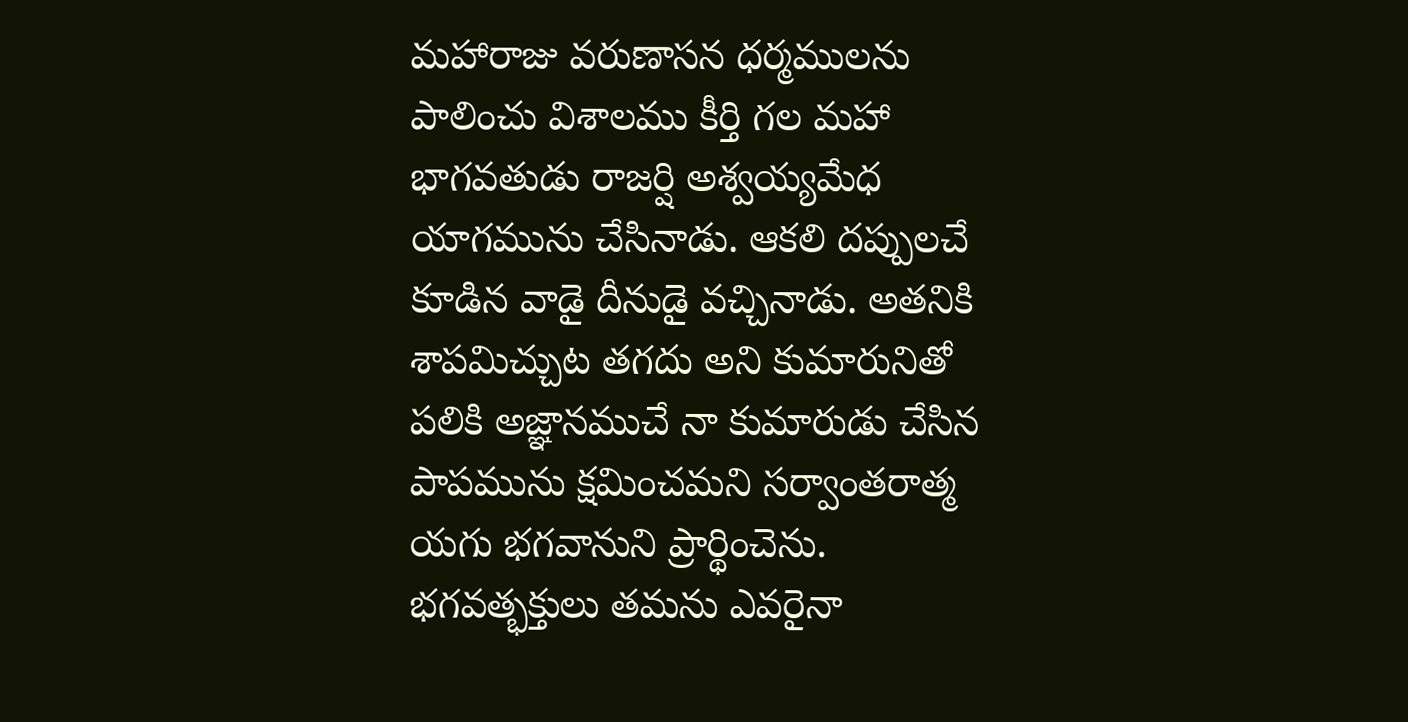మహారాజు వరుణాసన ధర్మములను పాలించు విశాలము కీర్తి గల మహా భాగవతుడు రాజర్షి అశ్వయ్యమేధ యాగమును చేసినాడు. ఆకలి దప్పులచే కూడిన వాడై దీనుడై వచ్చినాడు. అతనికి శాపమిచ్చుట తగదు అని కుమారునితో పలికి అజ్ఞానముచే నా కుమారుడు చేసిన పాపమును క్షమించమని సర్వాంతరాత్మ యగు భగవానుని ప్రార్థించెను. భగవత్భక్తులు తమను ఎవరైనా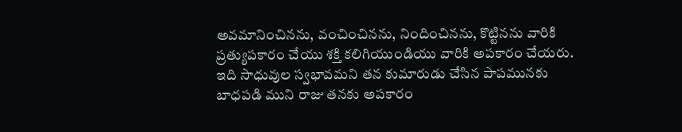అవమానించినను, వంచించినను, నిందించినను, కొట్టినను వారికి ప్రత్యుపకారం చేయు శక్తి కలిగియుండియు వారికి అపకారం చేయరు. ఇది సాధువుల స్వభావమని తన కుమారుడు చేసిన పాపమునకు బాధపడి ముని రాజు తనకు అపకారం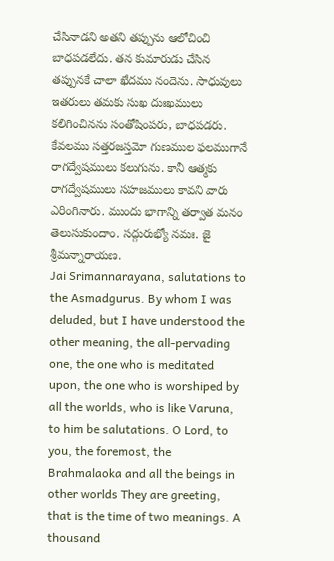చేసినాడని అతని తప్పును ఆలోచించి బాధపడలేదు. తన కుమారుడు చేసిన తప్పునకే చాలా ఖేదము నందెను. సాధువులు ఇతరులు తమకు సుఖ దుఃఖములు కలిగించినను సంతోషింపరు, బాధపడరు. కేవలము సత్తరజస్తమో గుణముల ఫలముగానే రాగద్వేషములు కలుగును. కానీ ఆత్మకు రాగద్వేషములు సహజములు కావని వారు ఎరింగినారు. ముందు భాగాన్ని తర్వాత మనం తెలుసుకుందాం. సద్గురుభ్యో నమః. జై శ్రీమన్నారాయణ.
Jai Srimannarayana, salutations to the Asmadgurus. By whom I was deluded, but I have understood the other meaning, the all-pervading one, the one who is meditated upon, the one who is worshiped by all the worlds, who is like Varuna, to him be salutations. O Lord, to you, the foremost, the Brahmalaoka and all the beings in other worlds They are greeting, that is the time of two meanings. A thousand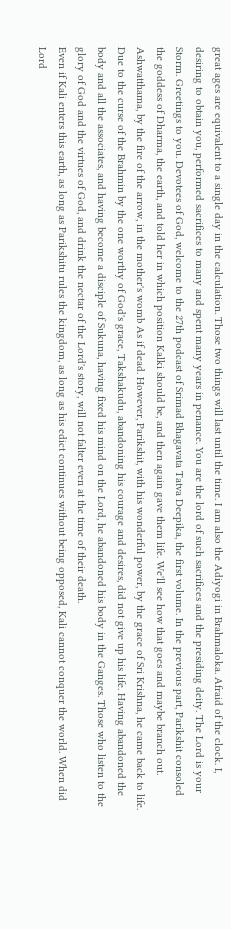great ages are equivalent to a single day in the calculation. Those two things will last until the time. I am also the Adiyogi in Brahmaloka. Afraid of the clock. I, desiring to obtain you, performed sacrifices to many and spent many years in penance. You are the lord of such sacrifices and the presiding deity. The Lord is your Storm. Greetings to you. Devotees of God, welcome to the 27th podcast of Srimad Bhagavata Tatva Deepika, the first volume. In the previous part, Parikshit consoled the goddess of Dharma, the earth, and told her in which position Kalki should be, and then again gave them life. We'll see how that goes and maybe branch out. Ashwatthama, by the fire of the arrow, in the mother's womb As if dead. However, Parikshit, with his wonderful power, by the grace of Sri Krishna, he came back to life. Due to the curse of the Brahmin by the one worthy of God's grace, Takshakudu, abandoning his courage and desires, did not give up his life. Having abandoned the body and all the associates, and having become a disciple of Sukuna, having fixed his mind on the Lord, he abandoned his body in the Ganges. Those who listen to the glory of God and the virtues of God, and drink the nectar of the Lord's story, will not falter even at the time of their death.
Even if Kali enters this earth, as long as Parikshitu rules the kingdom, as long as his edict continues without being opposed, Kali cannot conquer the world. When did Lord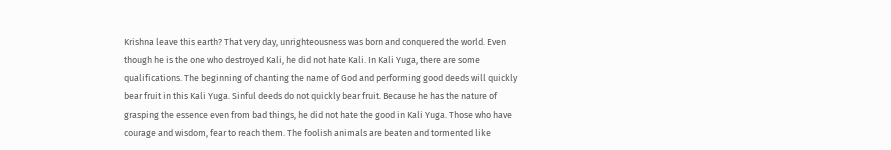Krishna leave this earth? That very day, unrighteousness was born and conquered the world. Even though he is the one who destroyed Kali, he did not hate Kali. In Kali Yuga, there are some qualifications. The beginning of chanting the name of God and performing good deeds will quickly bear fruit in this Kali Yuga. Sinful deeds do not quickly bear fruit. Because he has the nature of grasping the essence even from bad things, he did not hate the good in Kali Yuga. Those who have courage and wisdom, fear to reach them. The foolish animals are beaten and tormented like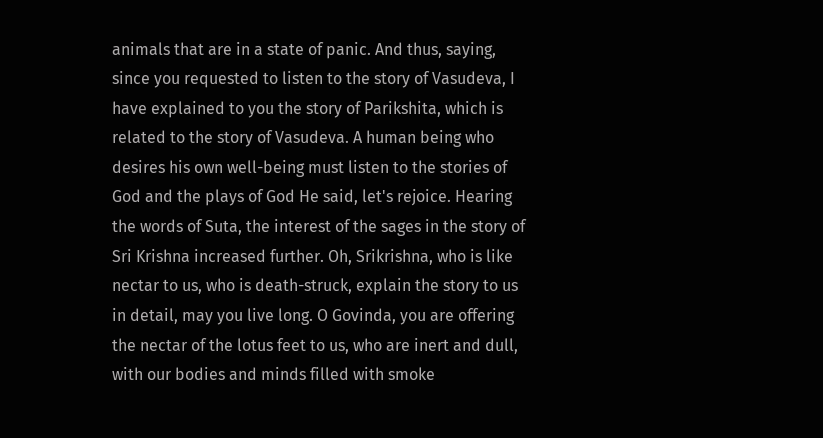animals that are in a state of panic. And thus, saying, since you requested to listen to the story of Vasudeva, I have explained to you the story of Parikshita, which is related to the story of Vasudeva. A human being who desires his own well-being must listen to the stories of God and the plays of God He said, let's rejoice. Hearing the words of Suta, the interest of the sages in the story of Sri Krishna increased further. Oh, Srikrishna, who is like nectar to us, who is death-struck, explain the story to us in detail, may you live long. O Govinda, you are offering the nectar of the lotus feet to us, who are inert and dull, with our bodies and minds filled with smoke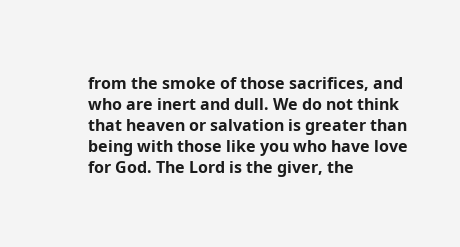from the smoke of those sacrifices, and who are inert and dull. We do not think that heaven or salvation is greater than being with those like you who have love for God. The Lord is the giver, the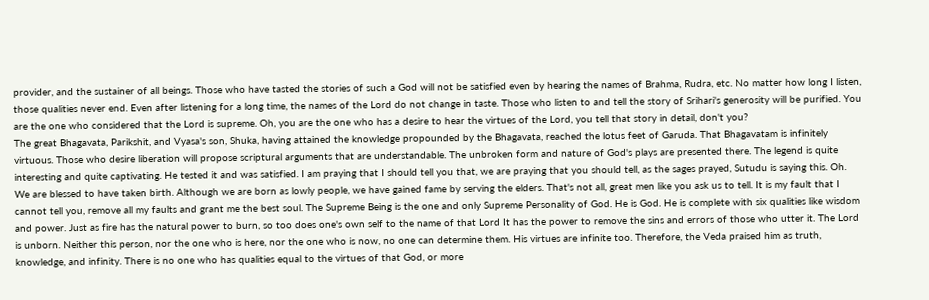provider, and the sustainer of all beings. Those who have tasted the stories of such a God will not be satisfied even by hearing the names of Brahma, Rudra, etc. No matter how long I listen, those qualities never end. Even after listening for a long time, the names of the Lord do not change in taste. Those who listen to and tell the story of Srihari's generosity will be purified. You are the one who considered that the Lord is supreme. Oh, you are the one who has a desire to hear the virtues of the Lord, you tell that story in detail, don't you?
The great Bhagavata, Parikshit, and Vyasa's son, Shuka, having attained the knowledge propounded by the Bhagavata, reached the lotus feet of Garuda. That Bhagavatam is infinitely virtuous. Those who desire liberation will propose scriptural arguments that are understandable. The unbroken form and nature of God's plays are presented there. The legend is quite interesting and quite captivating. He tested it and was satisfied. I am praying that I should tell you that, we are praying that you should tell, as the sages prayed, Sutudu is saying this. Oh. We are blessed to have taken birth. Although we are born as lowly people, we have gained fame by serving the elders. That's not all, great men like you ask us to tell. It is my fault that I cannot tell you, remove all my faults and grant me the best soul. The Supreme Being is the one and only Supreme Personality of God. He is God. He is complete with six qualities like wisdom and power. Just as fire has the natural power to burn, so too does one's own self to the name of that Lord It has the power to remove the sins and errors of those who utter it. The Lord is unborn. Neither this person, nor the one who is here, nor the one who is now, no one can determine them. His virtues are infinite too. Therefore, the Veda praised him as truth, knowledge, and infinity. There is no one who has qualities equal to the virtues of that God, or more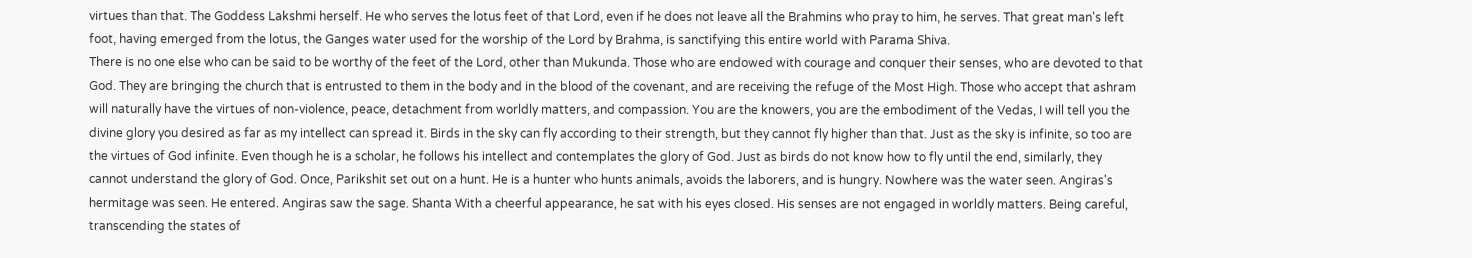virtues than that. The Goddess Lakshmi herself. He who serves the lotus feet of that Lord, even if he does not leave all the Brahmins who pray to him, he serves. That great man's left foot, having emerged from the lotus, the Ganges water used for the worship of the Lord by Brahma, is sanctifying this entire world with Parama Shiva.
There is no one else who can be said to be worthy of the feet of the Lord, other than Mukunda. Those who are endowed with courage and conquer their senses, who are devoted to that God. They are bringing the church that is entrusted to them in the body and in the blood of the covenant, and are receiving the refuge of the Most High. Those who accept that ashram will naturally have the virtues of non-violence, peace, detachment from worldly matters, and compassion. You are the knowers, you are the embodiment of the Vedas, I will tell you the divine glory you desired as far as my intellect can spread it. Birds in the sky can fly according to their strength, but they cannot fly higher than that. Just as the sky is infinite, so too are the virtues of God infinite. Even though he is a scholar, he follows his intellect and contemplates the glory of God. Just as birds do not know how to fly until the end, similarly, they cannot understand the glory of God. Once, Parikshit set out on a hunt. He is a hunter who hunts animals, avoids the laborers, and is hungry. Nowhere was the water seen. Angiras's hermitage was seen. He entered. Angiras saw the sage. Shanta With a cheerful appearance, he sat with his eyes closed. His senses are not engaged in worldly matters. Being careful, transcending the states of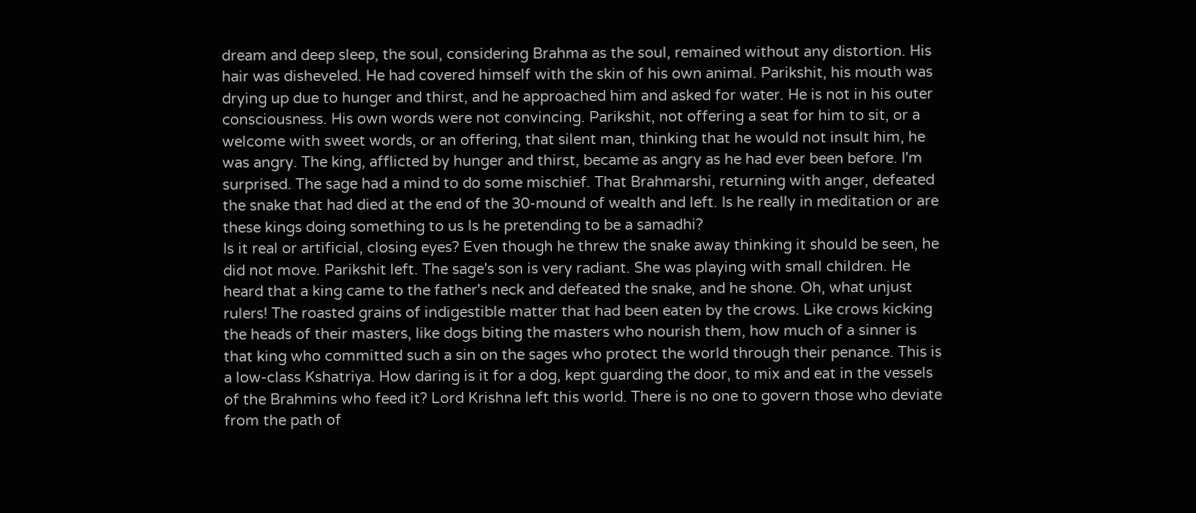dream and deep sleep, the soul, considering Brahma as the soul, remained without any distortion. His hair was disheveled. He had covered himself with the skin of his own animal. Parikshit, his mouth was drying up due to hunger and thirst, and he approached him and asked for water. He is not in his outer consciousness. His own words were not convincing. Parikshit, not offering a seat for him to sit, or a welcome with sweet words, or an offering, that silent man, thinking that he would not insult him, he was angry. The king, afflicted by hunger and thirst, became as angry as he had ever been before. I'm surprised. The sage had a mind to do some mischief. That Brahmarshi, returning with anger, defeated the snake that had died at the end of the 30-mound of wealth and left. Is he really in meditation or are these kings doing something to us Is he pretending to be a samadhi?
Is it real or artificial, closing eyes? Even though he threw the snake away thinking it should be seen, he did not move. Parikshit left. The sage's son is very radiant. She was playing with small children. He heard that a king came to the father's neck and defeated the snake, and he shone. Oh, what unjust rulers! The roasted grains of indigestible matter that had been eaten by the crows. Like crows kicking the heads of their masters, like dogs biting the masters who nourish them, how much of a sinner is that king who committed such a sin on the sages who protect the world through their penance. This is a low-class Kshatriya. How daring is it for a dog, kept guarding the door, to mix and eat in the vessels of the Brahmins who feed it? Lord Krishna left this world. There is no one to govern those who deviate from the path of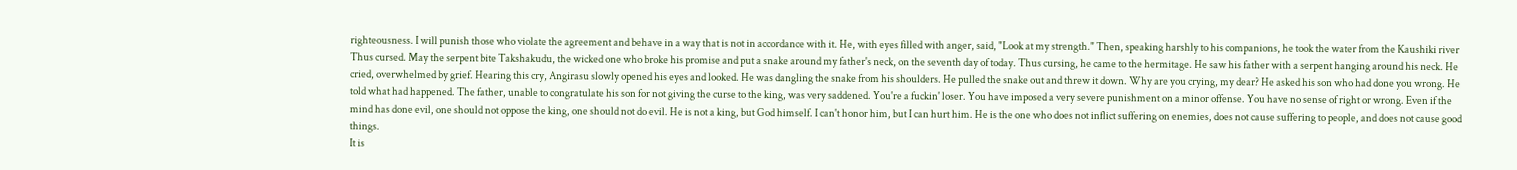righteousness. I will punish those who violate the agreement and behave in a way that is not in accordance with it. He, with eyes filled with anger, said, "Look at my strength." Then, speaking harshly to his companions, he took the water from the Kaushiki river Thus cursed. May the serpent bite Takshakudu, the wicked one who broke his promise and put a snake around my father's neck, on the seventh day of today. Thus cursing, he came to the hermitage. He saw his father with a serpent hanging around his neck. He cried, overwhelmed by grief. Hearing this cry, Angirasu slowly opened his eyes and looked. He was dangling the snake from his shoulders. He pulled the snake out and threw it down. Why are you crying, my dear? He asked his son who had done you wrong. He told what had happened. The father, unable to congratulate his son for not giving the curse to the king, was very saddened. You're a fuckin' loser. You have imposed a very severe punishment on a minor offense. You have no sense of right or wrong. Even if the mind has done evil, one should not oppose the king, one should not do evil. He is not a king, but God himself. I can't honor him, but I can hurt him. He is the one who does not inflict suffering on enemies, does not cause suffering to people, and does not cause good things.
It is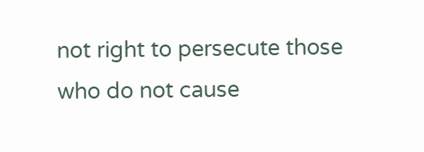not right to persecute those who do not cause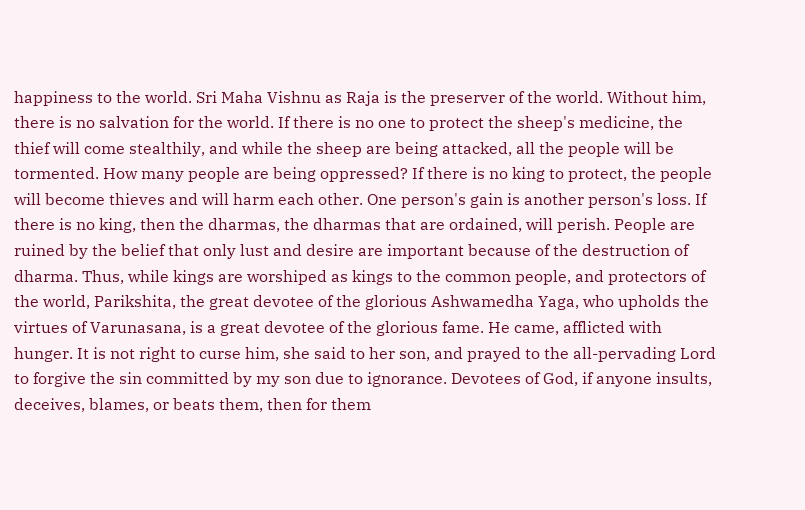happiness to the world. Sri Maha Vishnu as Raja is the preserver of the world. Without him, there is no salvation for the world. If there is no one to protect the sheep's medicine, the thief will come stealthily, and while the sheep are being attacked, all the people will be tormented. How many people are being oppressed? If there is no king to protect, the people will become thieves and will harm each other. One person's gain is another person's loss. If there is no king, then the dharmas, the dharmas that are ordained, will perish. People are ruined by the belief that only lust and desire are important because of the destruction of dharma. Thus, while kings are worshiped as kings to the common people, and protectors of the world, Parikshita, the great devotee of the glorious Ashwamedha Yaga, who upholds the virtues of Varunasana, is a great devotee of the glorious fame. He came, afflicted with hunger. It is not right to curse him, she said to her son, and prayed to the all-pervading Lord to forgive the sin committed by my son due to ignorance. Devotees of God, if anyone insults, deceives, blames, or beats them, then for them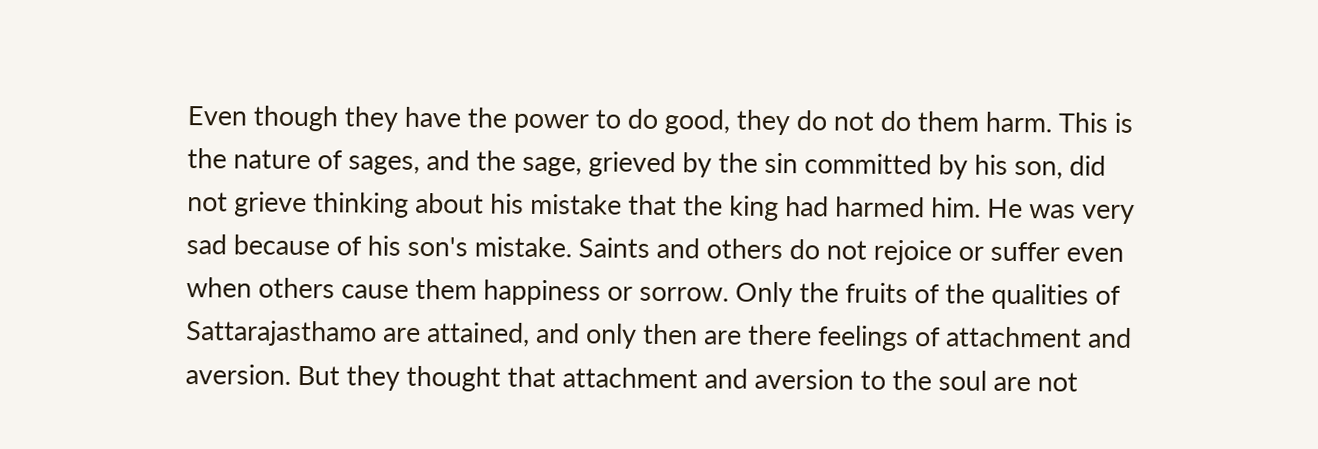Even though they have the power to do good, they do not do them harm. This is the nature of sages, and the sage, grieved by the sin committed by his son, did not grieve thinking about his mistake that the king had harmed him. He was very sad because of his son's mistake. Saints and others do not rejoice or suffer even when others cause them happiness or sorrow. Only the fruits of the qualities of Sattarajasthamo are attained, and only then are there feelings of attachment and aversion. But they thought that attachment and aversion to the soul are not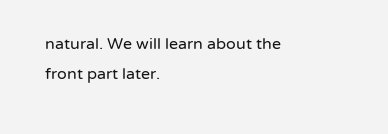natural. We will learn about the front part later.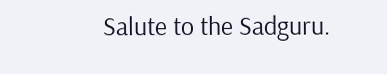Salute to the Sadguru.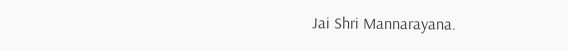Jai Shri Mannarayana.